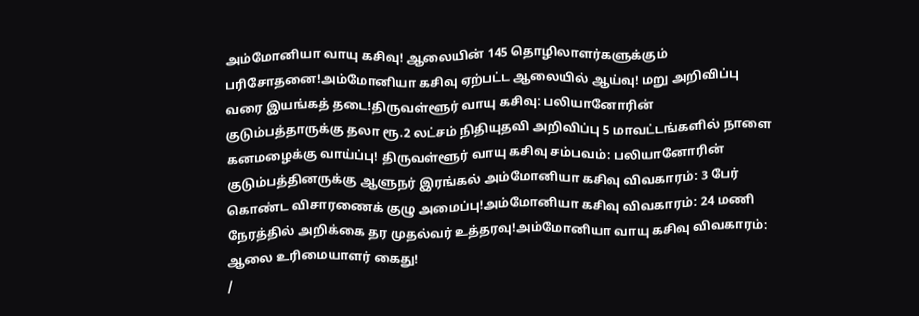அம்மோனியா வாயு கசிவு! ஆலையின் 145 தொழிலாளர்களுக்கும் பரிசோதனை!அம்மோனியா கசிவு ஏற்பட்ட ஆலையில் ஆய்வு! மறு அறிவிப்பு வரை இயங்கத் தடை!திருவள்ளூர் வாயு கசிவு: பலியானோரின் குடும்பத்தாருக்கு தலா ரூ.2 லட்சம் நிதியுதவி அறிவிப்பு 5 மாவட்டங்களில் நாளை கனமழைக்கு வாய்ப்பு! திருவள்ளூர் வாயு கசிவு சம்பவம்: பலியானோரின் குடும்பத்தினருக்கு ஆளுநர் இரங்கல் அம்மோனியா கசிவு விவகாரம்: 3 பேர் கொண்ட விசாரணைக் குழு அமைப்பு!அம்மோனியா கசிவு விவகாரம்: 24 மணி நேரத்தில் அறிக்கை தர முதல்வர் உத்தரவு!அம்மோனியா வாயு கசிவு விவகாரம்: ஆலை உரிமையாளர் கைது!
/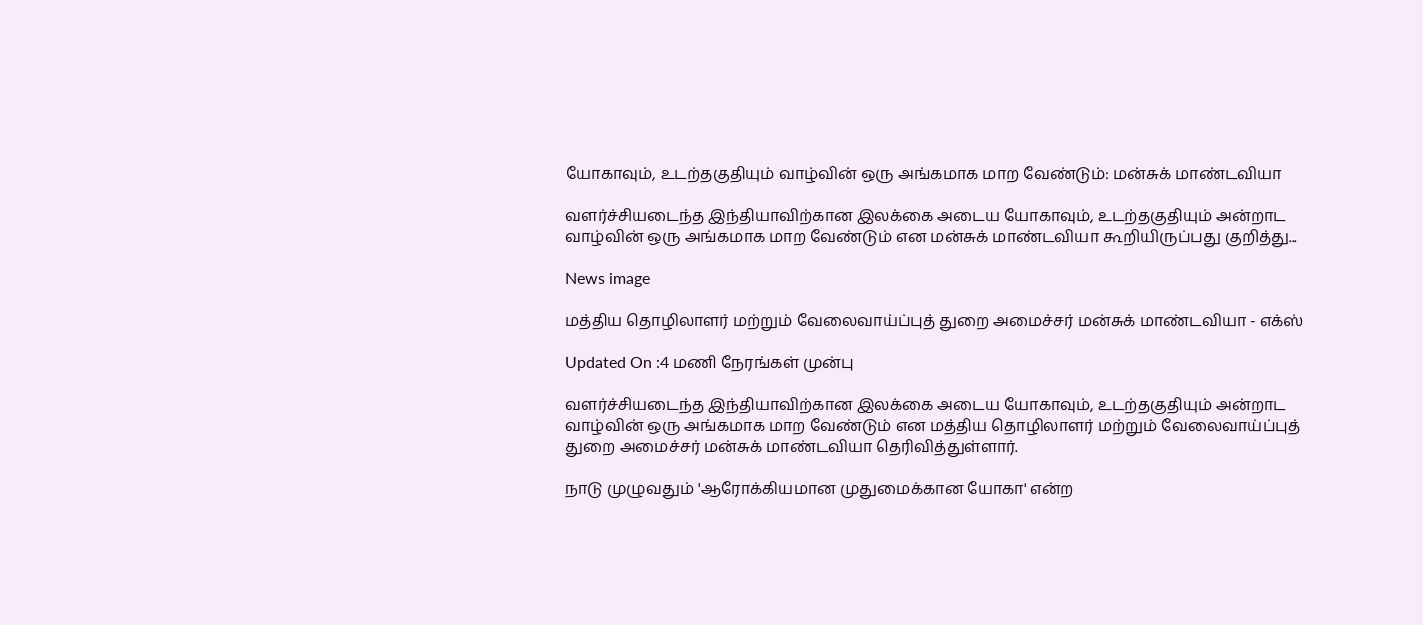யோகாவும், உடற்தகுதியும் வாழ்வின் ஒரு அங்கமாக மாற வேண்டும்: மன்சுக் மாண்டவியா

வளர்ச்சியடைந்த இந்தியாவிற்கான இலக்கை அடைய யோகாவும், உடற்தகுதியும் அன்றாட வாழ்வின் ஒரு அங்கமாக மாற வேண்டும் என மன்சுக் மாண்டவியா கூறியிருப்பது குறித்து...

News image

மத்திய தொழிலாளர் மற்றும் வேலைவாய்ப்புத் துறை அமைச்சர் மன்சுக் மாண்டவியா - எக்ஸ்

Updated On :4 மணி நேரங்கள் முன்பு

வளர்ச்சியடைந்த இந்தியாவிற்கான இலக்கை அடைய யோகாவும், உடற்தகுதியும் அன்றாட வாழ்வின் ஒரு அங்கமாக மாற வேண்டும் என மத்திய தொழிலாளர் மற்றும் வேலைவாய்ப்புத் துறை அமைச்சர் மன்சுக் மாண்டவியா தெரிவித்துள்ளார்.

நாடு முழுவதும் 'ஆரோக்கியமான முதுமைக்கான யோகா' என்ற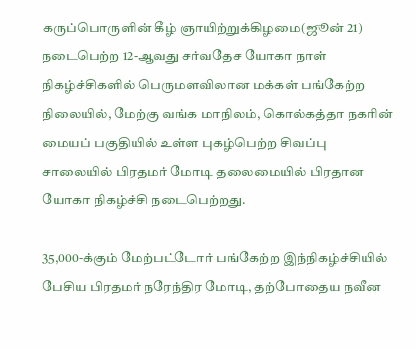கருப்பொருளின் கீழ் ஞாயிற்றுக்கிழமை(ஜூன் 21) நடைபெற்ற 12-ஆவது சர்வதேச யோகா நாள் நிகழ்ச்சிகளில் பெருமளவிலான மக்கள் பங்கேற்ற நிலையில், மேற்கு வங்க மாநிலம், கொல்கத்தா நகரின் மையப் பகுதியில் உள்ள புகழ்பெற்ற சிவப்பு சாலையில் பிரதமர் மோடி தலைமையில் பிரதான யோகா நிகழ்ச்சி நடைபெற்றது.

35,000-க்கும் மேற்பட்டோர் பங்கேற்ற இந்நிகழ்ச்சியில் பேசிய பிரதமர் நரேந்திர மோடி, தற்போதைய நவீன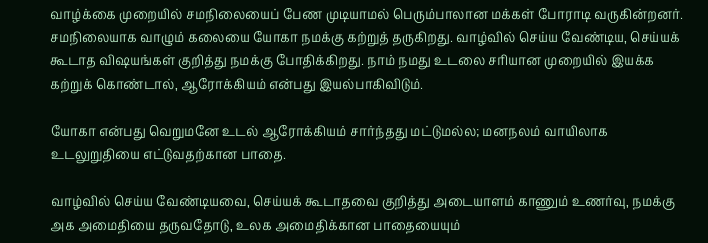வாழ்க்கை முறையில் சமநிலையைப் பேண முடியாமல் பெரும்பாலான மக்கள் போராடி வருகின்றனர். சமநிலையாக வாழும் கலையை யோகா நமக்கு கற்றுத் தருகிறது. வாழ்வில் செய்ய வேண்டிய, செய்யக் கூடாத விஷயங்கள் குறித்து நமக்கு போதிக்கிறது. நாம் நமது உடலை சரியான முறையில் இயக்க கற்றுக் கொண்டால், ஆரோக்கியம் என்பது இயல்பாகிவிடும்.

யோகா என்பது வெறுமனே உடல் ஆரோக்கியம் சார்ந்தது மட்டுமல்ல; மனநலம் வாயிலாக உடலுறுதியை எட்டுவதற்கான பாதை.

வாழ்வில் செய்ய வேண்டியவை, செய்யக் கூடாதவை குறித்து அடையாளம் காணும் உணர்வு, நமக்கு அக அமைதியை தருவதோடு, உலக அமைதிக்கான பாதையையும்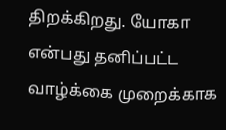திறக்கிறது. யோகா என்பது தனிப்பட்ட வாழ்க்கை முறைக்காக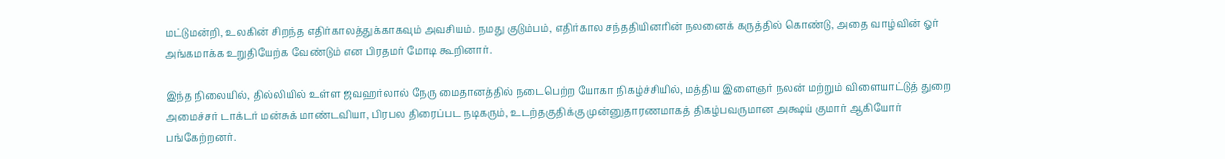மட்டுமன்றி, உலகின் சிறந்த எதிர்காலத்துக்காகவும் அவசியம். நமது குடும்பம், எதிர்கால சந்ததியினரின் நலனைக் கருத்தில் கொண்டு, அதை வாழ்வின் ஓர் அங்கமாக்க உறுதியேற்க வேண்டும் என பிரதமர் மோடி கூறினார்.

இந்த நிலையில், தில்லியில் உள்ள ஜவஹர்லால் நேரு மைதானத்தில் நடைபெற்ற யோகா நிகழ்ச்சியில், மத்திய இளைஞர் நலன் மற்றும் விளையாட்டுத் துறை அமைச்சர் டாக்டர் மன்சுக் மாண்டவியா, பிரபல திரைப்பட நடிகரும், உடற்தகுதிக்கு முன்னுதாரணமாகத் திகழ்பவருமான அக்ஷய் குமார் ஆகியோர் பங்கேற்றனர்.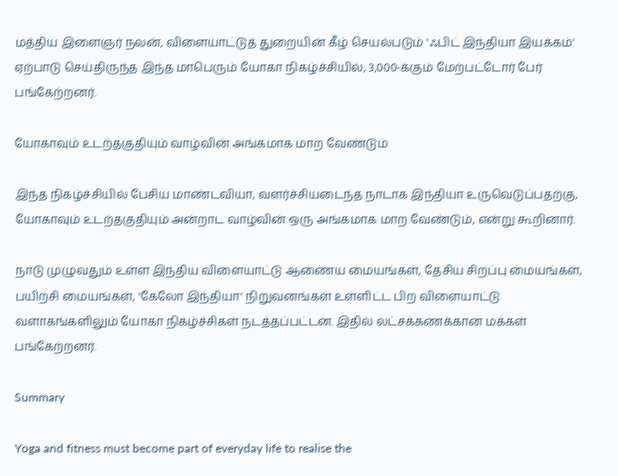மத்திய இளைஞர் நலன், விளையாட்டுத் துறையின் கீழ் செயல்படும் 'ஃபிட் இந்தியா இயக்கம்' ஏற்பாடு செய்திருந்த இந்த மாபெரும் யோகா நிகழ்ச்சியில், 3,000-க்கும் மேற்பட்டோர் பேர் பங்கேற்றனர்.

யோகாவும் உடற்தகுதியும் வாழ்வின் அங்கமாக மாற வேண்டும்

இந்த நிகழ்ச்சியில் பேசிய மாண்டவியா, வளர்ச்சியடைந்த நாடாக இந்தியா உருவெடுப்பதற்கு, யோகாவும் உடற்தகுதியும் அன்றாட வாழ்வின் ஒரு அங்கமாக மாற வேண்டும், என்று கூறினார்.

நாடு முழுவதும் உள்ள இந்திய விளையாட்டு ஆணைய மையங்கள், தேசிய சிறப்பு மையங்கள், பயிற்சி மையங்கள், 'கேலோ இந்தியா' நிறுவனங்கள் உள்ளிட்ட பிற விளையாட்டு வளாகங்களிலும் யோகா நிகழ்ச்சிகள் நடத்தப்பட்டன. இதில் லட்சக்கணக்கான மக்கள் பங்கேற்றனர்.

Summary

Yoga and fitness must become part of everyday life to realise the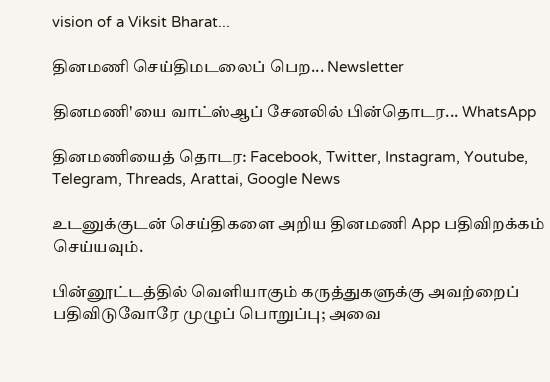vision of a Viksit Bharat...

தினமணி செய்திமடலைப் பெற... Newsletter

தினமணி'யை வாட்ஸ்ஆப் சேனலில் பின்தொடர... WhatsApp

தினமணியைத் தொடர: Facebook, Twitter, Instagram, Youtube, Telegram, Threads, Arattai, Google News

உடனுக்குடன் செய்திகளை அறிய தினமணி App பதிவிறக்கம் செய்யவும்.

பின்னூட்டத்தில் வெளியாகும் கருத்துகளுக்கு அவற்றைப் பதிவிடுவோரே முழுப் பொறுப்பு; அவை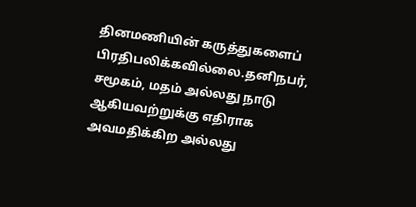தினமணியின் கருத்துகளைப் பிரதிபலிக்கவில்லை.தனிநபர், சமூகம், மதம் அல்லது நாடு ஆகியவற்றுக்கு எதிராக அவமதிக்கிற அல்லது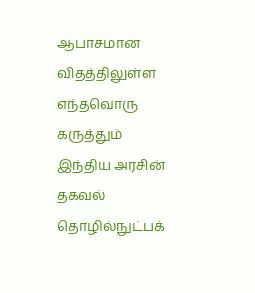ஆபாசமான விதத்திலுள்ள எந்தவொரு கருத்தும் இந்திய அரசின் தகவல் தொழில்நுட்பக்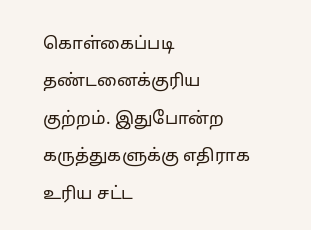கொள்கைப்படி தண்டனைக்குரிய குற்றம். இதுபோன்ற கருத்துகளுக்கு எதிராக உரிய சட்ட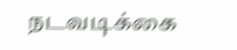நடவடிக்கை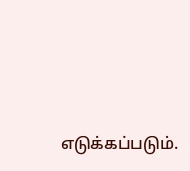எடுக்கப்படும்.